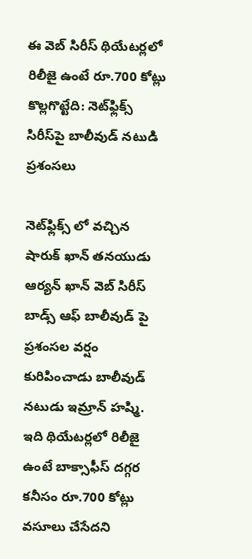ఈ వెబ్ సిరీస్ థియేటర్లలో రిలీజై ఉంటే రూ.700 కోట్లు కొల్లగొట్టేది: నెట్‌ఫ్లిక్స్ సిరీస్‌పై బాలీవుడ్ నటుడి ప్రశంసలు

నెట్‌ఫ్లిక్స్ లో వచ్చిన షారుక్ ఖాన్ తనయుడు ఆర్యన్ ఖాన్ వెబ్ సిరీస్ బాడ్స్ ఆఫ్ బాలీవుడ్ పై ప్రశంసల వర్షం కురిపించాడు బాలీవుడ్ నటుడు ఇమ్రాన్ హష్మి. ఇది థియేటర్లలో రిలీజై ఉంటే బాక్సాఫీస్ దగ్గర కనీసం రూ.700 కోట్లు వసూలు చేసేదని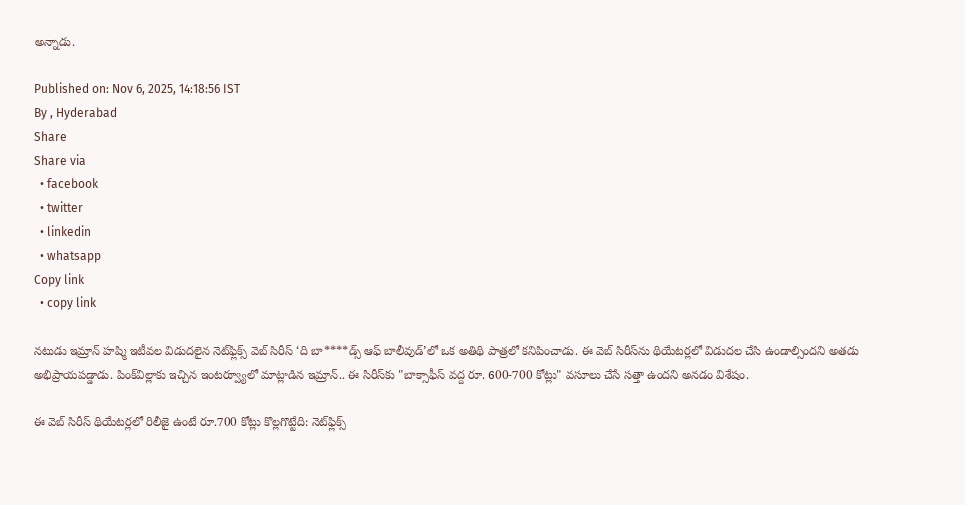అన్నాడు.

Published on: Nov 6, 2025, 14:18:56 IST
By , Hyderabad
Share
Share via
  • facebook
  • twitter
  • linkedin
  • whatsapp
Copy link
  • copy link

నటుడు ఇమ్రాన్ హష్మి ఇటీవల విడుదలైన నెట్‌ఫ్లిక్స్ వెబ్ సిరీస్ ‘ది బా****డ్స్ ఆఫ్ బాలీవుడ్’లో ఒక అతిథి పాత్రలో కనిపించాడు. ఈ వెబ్ సిరీస్‌ను థియేటర్లలో విడుదల చేసి ఉండాల్సిందని అతడు అభిప్రాయపడ్డాడు. పింక్‌విల్లాకు ఇచ్చిన ఇంటర్వ్యూలో మాట్లాడిన ఇమ్రాన్.. ఈ సిరీస్‌కు "బాక్సాఫీస్ వద్ద రూ. 600-700 కోట్లు" వసూలు చేసే సత్తా ఉందని అనడం విశేషం.

ఈ వెబ్ సిరీస్ థియేటర్లలో రిలీజై ఉంటే రూ.700 కోట్లు కొల్లగొట్టేది: నెట్‌ఫ్లిక్స్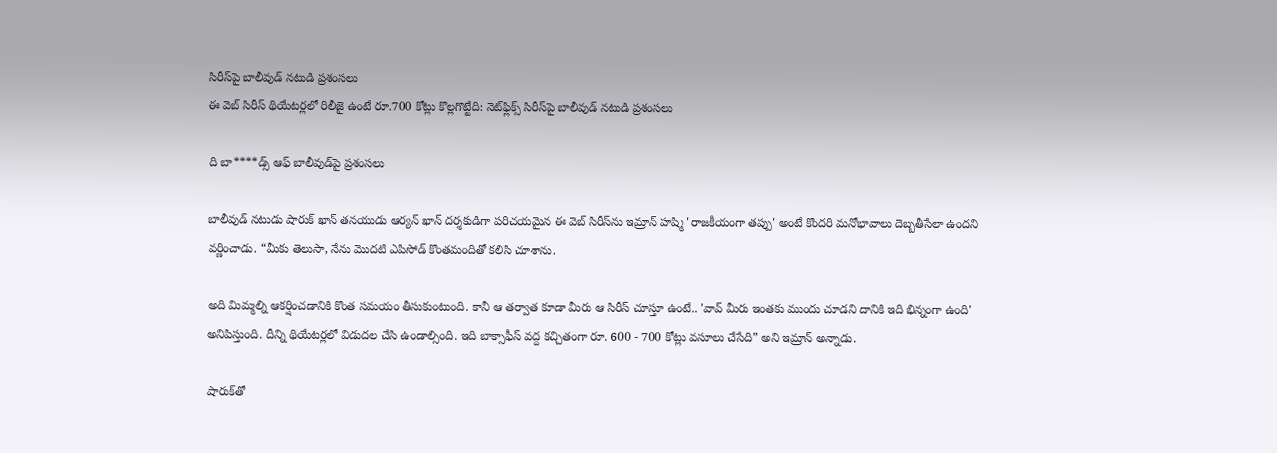సిరీస్‌పై బాలీవుడ్ నటుడి ప్రశంసలు
ఈ వెబ్ సిరీస్ థియేటర్లలో రిలీజై ఉంటే రూ.700 కోట్లు కొల్లగొట్టేది: నెట్‌ఫ్లిక్స్ సిరీస్‌పై బాలీవుడ్ నటుడి ప్రశంసలు

ది బా****డ్స్ ఆఫ్ బాలీవుడ్‌పై ప్రశంసలు

బాలీవుడ్ నటుడు షారుక్ ఖాన్ తనయుడు ఆర్యన్ ఖాన్ దర్శకుడిగా పరిచయమైన ఈ వెబ్ సిరీస్‌ను ఇమ్రాన్ హష్మి 'రాజకీయంగా తప్పు' అంటే కొందరి మనోభావాలు దెబ్బతీసేలా ఉందని వర్ణించాడు. “మీకు తెలుసా, నేను మొదటి ఎపిసోడ్ కొంతమందితో కలిసి చూశాను.

అది మిమ్మల్ని ఆకర్షించడానికి కొంత సమయం తీసుకుంటుంది. కానీ ఆ తర్వాత కూడా మీరు ఆ సిరీస్ చూస్తూ ఉంటే.. 'వావ్ మీరు ఇంతకు ముందు చూడని దానికి ఇది భిన్నంగా ఉంది' అనిపిస్తుంది. దీన్ని థియేటర్లలో విడుదల చేసి ఉండాల్సింది. ఇది బాక్సాఫీస్ వద్ద కచ్చితంగా రూ. 600 - 700 కోట్లు వసూలు చేసేది” అని ఇమ్రాన్ అన్నాడు.

షారుక్‌తో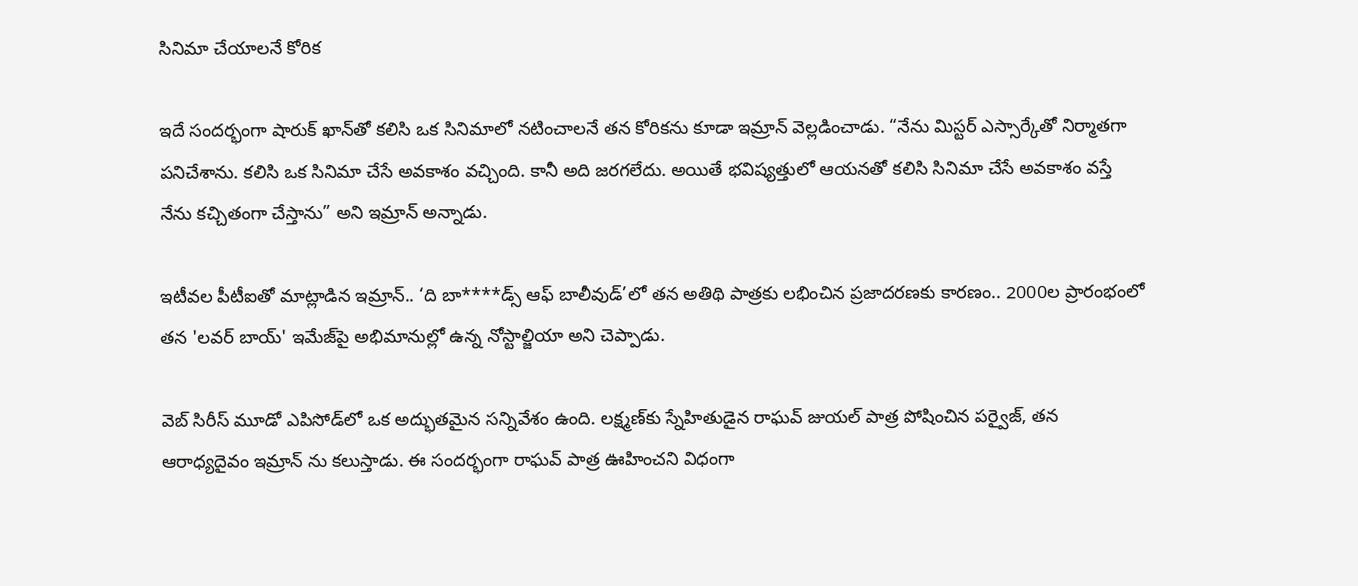సినిమా చేయాలనే కోరిక

ఇదే సందర్భంగా షారుక్ ఖాన్‌తో కలిసి ఒక సినిమాలో నటించాలనే తన కోరికను కూడా ఇమ్రాన్ వెల్లడించాడు. “నేను మిస్టర్ ఎస్సార్కేతో నిర్మాతగా పనిచేశాను. కలిసి ఒక సినిమా చేసే అవకాశం వచ్చింది. కానీ అది జరగలేదు. అయితే భవిష్యత్తులో ఆయనతో కలిసి సినిమా చేసే అవకాశం వస్తే నేను కచ్చితంగా చేస్తాను” అని ఇమ్రాన్ అన్నాడు.

ఇటీవల పీటీఐతో మాట్లాడిన ఇమ్రాన్.. ‘ది బా****డ్స్ ఆఫ్ బాలీవుడ్’లో తన అతిథి పాత్రకు లభించిన ప్రజాదరణకు కారణం.. 2000ల ప్రారంభంలో తన 'లవర్ బాయ్' ఇమేజ్‌పై అభిమానుల్లో ఉన్న నోస్టాల్జియా అని చెప్పాడు.

వెబ్ సిరీస్ మూడో ఎపిసోడ్‌లో ఒక అద్భుతమైన సన్నివేశం ఉంది. లక్ష్మణ్‌కు స్నేహితుడైన రాఘవ్ జుయల్ పాత్ర పోషించిన పర్వైజ్, తన ఆరాధ్యదైవం ఇమ్రాన్ ను కలుస్తాడు. ఈ సందర్భంగా రాఘవ్ పాత్ర ఊహించని విధంగా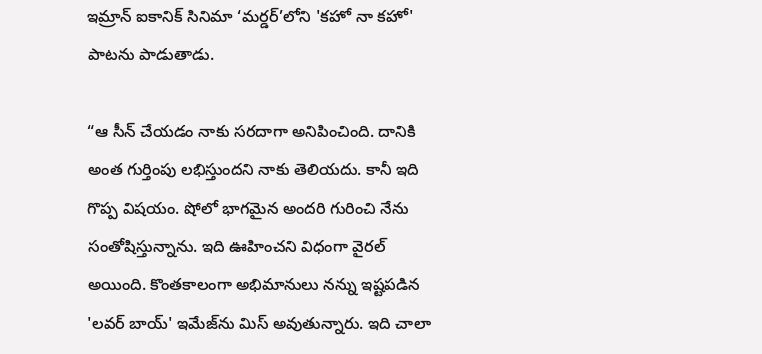ఇమ్రాన్ ఐకానిక్ సినిమా ‘మర్డర్’లోని 'కహో నా కహో' పాటను పాడుతాడు.

“ఆ సీన్ చేయడం నాకు సరదాగా అనిపించింది. దానికి అంత గుర్తింపు లభిస్తుందని నాకు తెలియదు. కానీ ఇది గొప్ప విషయం. షోలో భాగమైన అందరి గురించి నేను సంతోషిస్తున్నాను. ఇది ఊహించని విధంగా వైరల్ అయింది. కొంతకాలంగా అభిమానులు నన్ను ఇష్టపడిన 'లవర్ బాయ్' ఇమేజ్‌ను మిస్ అవుతున్నారు. ఇది చాలా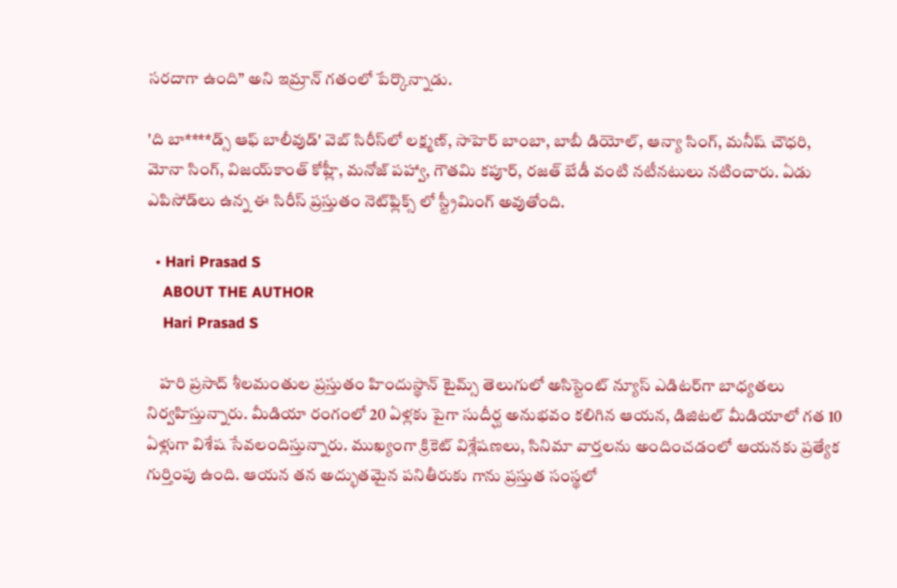సరదాగా ఉంది” అని ఇమ్రాన్ గతంలో పేర్కొన్నాడు.

'ది బా****డ్స్ ఆఫ్ బాలీవుడ్' వెబ్ సిరీస్‌లో లక్ష్మణ్, సాహెర్ బాంబా, బాబీ డియోల్, ఆన్యా సింగ్, మనీష్ చౌధరి, మోనా సింగ్, విజయ్‌కాంత్ కోహ్లీ, మనోజ్ పహ్వా, గౌతమి కపూర్, రజత్ బేడీ వంటి నటీనటులు నటించారు. ఏడు ఎపిసోడ్‌లు ఉన్న ఈ సిరీస్ ప్రస్తుతం నెట్‌ఫ్లిక్స్ లో స్ట్రీమింగ్ అవుతోంది.

  • Hari Prasad S
    ABOUT THE AUTHOR
    Hari Prasad S

    హరి ప్రసాద్ శీలమంతుల ప్రస్తుతం హిందుస్థాన్ టైమ్స్ తెలుగులో అసిస్టెంట్ న్యూస్ ఎడిటర్‌గా బాధ్యతలు నిర్వహిస్తున్నారు. మీడియా రంగంలో 20 ఏళ్లకు పైగా సుదీర్ఘ అనుభవం కలిగిన ఆయన, డిజిటల్ మీడియాలో గత 10 ఏళ్లుగా విశేష సేవలందిస్తున్నారు. ముఖ్యంగా క్రికెట్ విశ్లేషణలు, సినిమా వార్తలను అందించడంలో ఆయనకు ప్రత్యేక గుర్తింపు ఉంది. ఆయన తన అద్భుతమైన పనితీరుకు గాను ప్రస్తుత సంస్థలో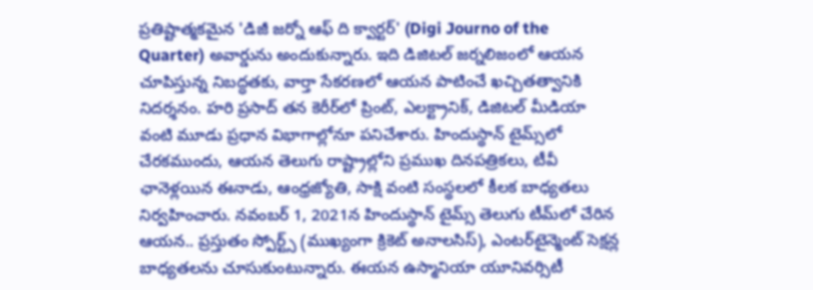ప్రతిష్టాత్మకమైన 'డిజీ జర్నో ఆఫ్ ది క్వార్టర్' (Digi Journo of the Quarter) అవార్డును అందుకున్నారు. ఇది డిజిటల్ జర్నలిజంలో ఆయన చూపిస్తున్న నిబద్ధతకు, వార్తా సేకరణలో ఆయన పాటించే ఖచ్చితత్వానికి నిదర్శనం. హరి ప్రసాద్ తన కెరీర్‌లో ప్రింట్, ఎలక్ట్రానిక్, డిజిటల్ మీడియా వంటి మూడు ప్రధాన విభాగాల్లోనూ పనిచేశారు. హిందుస్థాన్ టైమ్స్‌లో చేరకముందు, ఆయన తెలుగు రాష్ట్రాల్లోని ప్రముఖ దినపత్రికలు, టీవీ ఛానెళ్లయిన ఈనాడు, ఆంధ్రజ్యోతి, సాక్షి వంటి సంస్థలలో కీలక బాధ్యతలు నిర్వహించారు. నవంబర్ 1, 2021న హిందుస్థాన్ టైమ్స్ తెలుగు టీమ్‌లో చేరిన ఆయన.. ప్రస్తుతం స్పోర్ట్స్ (ముఖ్యంగా క్రికెట్ అనాలసిస్), ఎంటర్‌టైన్మెంట్ సెక్షన్ల బాధ్యతలను చూసుకుంటున్నారు. ఈయన ఉస్మానియా యూనివర్సిటీ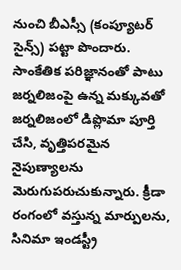నుంచి బీఎస్సీ (కంప్యూటర్ సైన్స్) పట్టా పొందారు. సాంకేతిక పరిజ్ఞానంతో పాటు జర్నలిజంపై ఉన్న మక్కువతో జర్నలిజంలో డిప్లొమా పూర్తి చేసి, వృత్తిపరమైన నైపుణ్యాలను మెరుగుపరుచుకున్నారు. క్రీడా రంగంలో వస్తున్న మార్పులను, సినిమా ఇండస్ట్రీ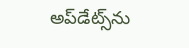అప్‌డేట్స్‌ను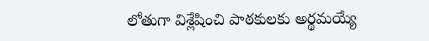లోతుగా విశ్లేషించి పాఠకులకు అర్థమయ్యే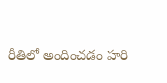రీతిలో అందించడం హరి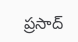ప్రసాద్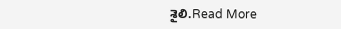శైలి.Read More